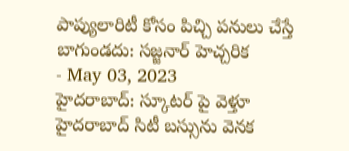పాప్యులారిటీ కోసం పిచ్చి పనులు చేస్తే బాగుండదు: సజ్జనార్ హెచ్చరిక
- May 03, 2023
హైదరాబాద్: స్కూటర్ పై వెళ్తూ హైదరాబాద్ సిటీ బస్సును వెనక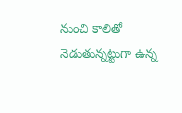నుంచి కాలితో నెడుతున్నట్టుగా ఉన్న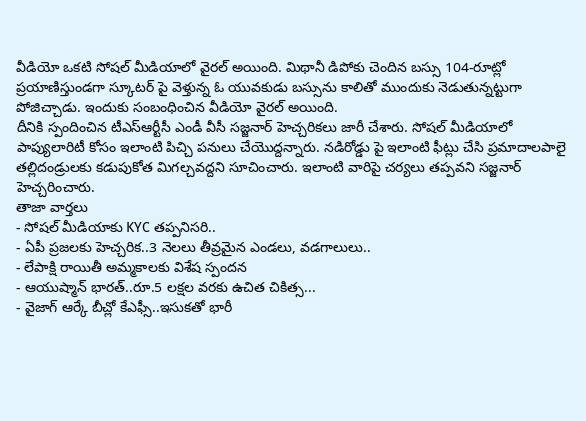వీడియో ఒకటి సోషల్ మీడియాలో వైరల్ అయింది. మిథానీ డిపోకు చెందిన బస్సు 104-రూట్లో ప్రయాణిస్తుండగా స్కూటర్ పై వెళ్తున్న ఓ యువకుడు బస్సును కాలితో ముందుకు నెడుతున్నట్టుగా పోజిచ్చాడు. ఇందుకు సంబంధించిన వీడియో వైరల్ అయింది.
దీనికి స్పందించిన టీఎస్ఆర్టీసీ ఎండీ వీసీ సజ్జనార్ హెచ్చరికలు జారీ చేశారు. సోషల్ మీడియాలో పాప్యులారిటీ కోసం ఇలాంటి పిచ్చి పనులు చేయొద్దన్నారు. నడిరోడ్డు పై ఇలాంటి ఫీట్లు చేసి ప్రమాదాలపాలై తల్లిదండ్రులకు కడుపుకోత మిగల్చవద్దని సూచించారు. ఇలాంటి వారిపై చర్యలు తప్పవని సజ్జనార్ హెచ్చరించారు.
తాజా వార్తలు
- సోషల్ మీడియాకు KYC తప్పనిసరి..
- ఏపీ ప్రజలకు హెచ్చరిక..3 నెలలు తీవ్రమైన ఎండలు, వడగాలులు..
- లేపాక్షి రాయితీ అమ్మకాలకు విశేష స్పందన
- ఆయుష్మాన్ భారత్..రూ.5 లక్షల వరకు ఉచిత చికిత్స...
- వైజాగ్ ఆర్కే బీచ్లో కేఎఫ్సీ..ఇసుకతో భారీ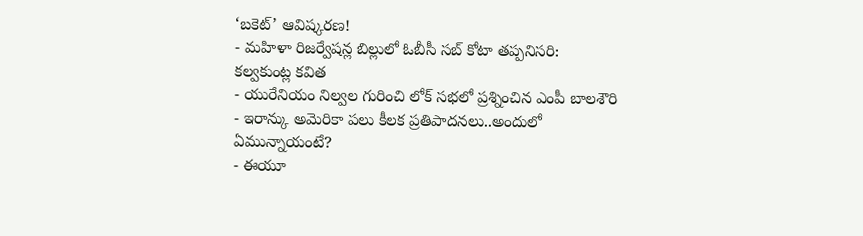‘బకెట్’ ఆవిష్కరణ!
- మహిళా రిజర్వేషన్ల బిల్లులో ఓబీసీ సబ్ కోటా తప్పనిసరి: కల్వకుంట్ల కవిత
- యురేనియం నిల్వల గురించి లోక్ సభలో ప్రశ్నించిన ఎంపీ బాలశౌరి
- ఇరాన్కు అమెరికా పలు కీలక ప్రతిపాదనలు..అందులో ఏమున్నాయంటే?
- ఈయూ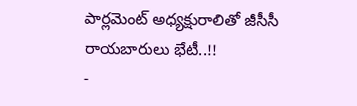పార్లమెంట్ అధ్యక్షురాలితో జీసీసీ రాయబారులు భేటీ..!!
-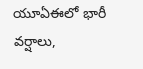యూఏఈలో భారీ వర్షాలు,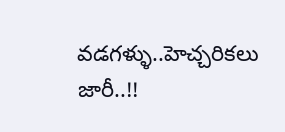వడగళ్ళు..హెచ్చరికలు జారీ..!!